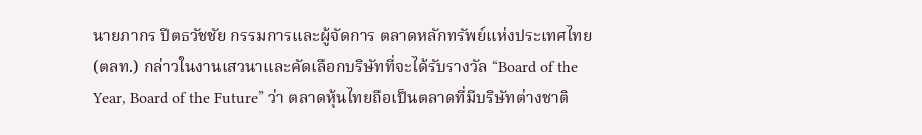นายภากร ปีตธวัชชัย กรรมการและผู้จัดการ ตลาดหลักทรัพย์แห่งประเทศไทย (ตลท.) กล่าวในงานเสวนาและคัดเลือกบริษัทที่จะได้รับรางวัล “Board of the Year, Board of the Future” ว่า ตลาดหุ้นไทยถือเป็นตลาดที่มีบริษัทต่างชาติ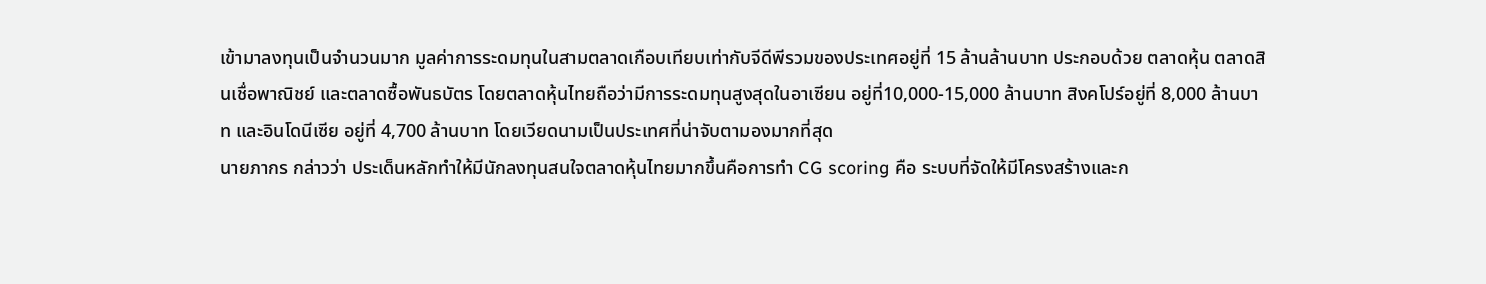เข้ามาลงทุนเป็นจำนวนมาก มูลค่าการระดมทุนในสามตลาดเกือบเทียบเท่ากับจีดีพีรวมของประเทศอยู่ที่ 15 ล้านล้านบาท ประกอบด้วย ตลาดหุ้น ตลาดสินเชื่อพาณิชย์ และตลาดซื้อพันธบัตร โดยตลาดหุ้นไทยถือว่ามีการระดมทุนสูงสุดในอาเซียน อยู่ที่10,000-15,000 ล้านบาท สิงคโปร์อยู่ที่ 8,000 ล้านบาท และอินโดนีเซีย อยู่ที่ 4,700 ล้านบาท โดยเวียดนามเป็นประเทศที่น่าจับตามองมากที่สุด
นายภากร กล่าวว่า ประเด็นหลักทำให้มีนักลงทุนสนใจตลาดหุ้นไทยมากขึ้นคือการทำ CG scoring คือ ระบบที่จัดให้มีโครงสร้างและก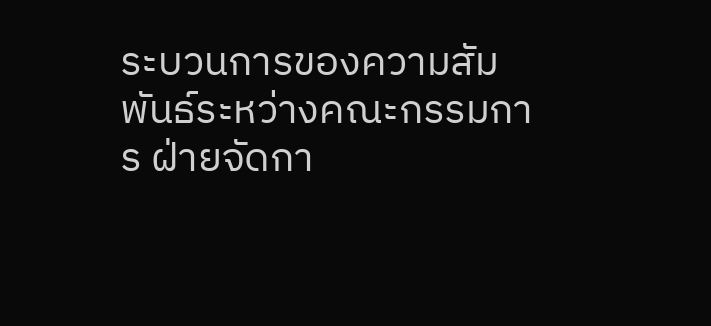ระบวนการของความสัมพันธ์ระหว่างคณะกรรมการ ฝ่ายจัดกา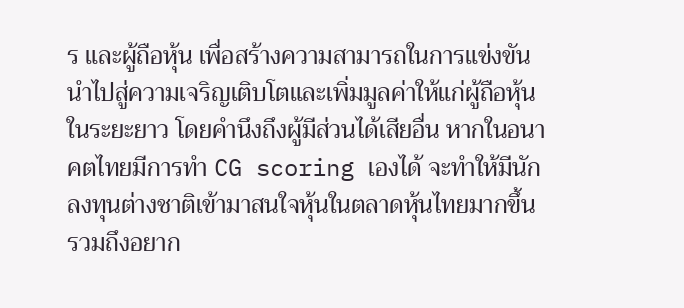ร และผู้ถือหุ้น เพื่อสร้างความสามารถในการแข่งขัน นำไปสู่ความเจริญเติบโตและเพิ่มมูลค่าให้แก่ผู้ถือหุ้นในระยะยาว โดยคำนึงถึงผู้มีส่วนได้เสียอื่น หากในอนาคตไทยมีการทำ CG scoring เองได้ จะทำให้มีนักลงทุนต่างชาติเข้ามาสนใจหุ้นในตลาดหุ้นไทยมากขึ้น รวมถึงอยาก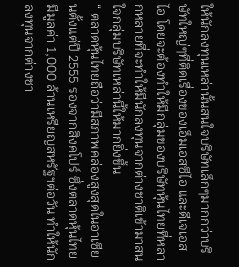ให้นักลงทุนเหล่านั้นสนใจบริษัทเล็กๆมากกว่าบริษัทใหญ่ๆที่ติดเรื่องของเอ็มเอสซีไอ และดีเจเอสไอ โดยจะต้องทำให้มีกลุ่มของบริษัทหุ้นไทยที่หลากหลายที่จะทำให้มีนักลงทุนจากต่างชาติเข้ามาสนใจกลุ่มบริษัทเหล่านี้ให้มากยิ่งขึ้น
“ ตลาดหุ้นไทยถือว่ามีสภาพคล่องสูงสุดในอาเซียนตั้งแต่ปี 2555 รองจากสิงคโปร์ ซึ่งตลาดหุ้นไทยมีมูลค่า 1,000 ล้านเหรียญสหรัฐฯต่อวัน ทำให้นักลงทุนจากต่างชา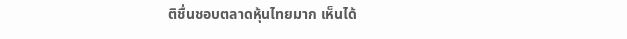ติชื่นชอบตลาดหุ้นไทยมาก เห็นได้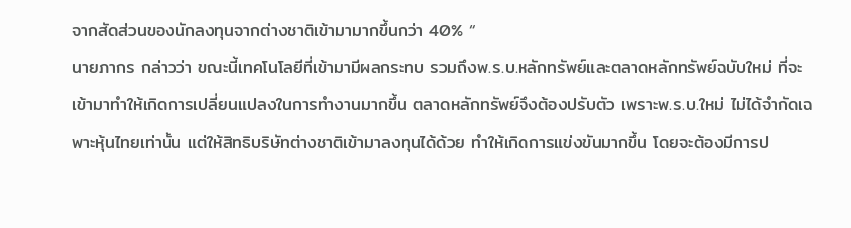จากสัดส่วนของนักลงทุนจากต่างชาติเข้ามามากขึ้นกว่า 40% “
นายภากร กล่าวว่า ขณะนี้เทคโนโลยีที่เข้ามามีผลกระทบ รวมถึงพ.ร.บ.หลักทรัพย์และตลาดหลักทรัพย์ฉบับใหม่ ที่จะเข้ามาทำให้เกิดการเปลี่ยนแปลงในการทำงานมากขึ้น ตลาดหลักทรัพย์จึงต้องปรับตัว เพราะพ.ร.บ.ใหม่ ไม่ได้จำกัดเฉพาะหุ้นไทยเท่านั้น แต่ให้สิทธิบริษัทต่างชาติเข้ามาลงทุนได้ด้วย ทำให้เกิดการแข่งขันมากขึ้น โดยจะต้องมีการป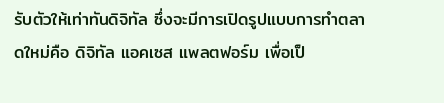รับตัวให้เท่าทันดิจิทัล ซึ่งจะมีการเปิดรูปแบบการทำตลาดใหม่คือ ดิจิทัล แอคเซส แพลตฟอร์ม เพื่อเป็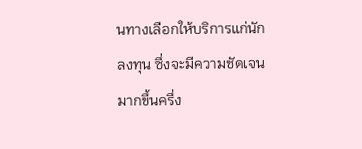นทางเลือกให้บริการแก่นักลงทุน ซึ่งจะมีความชัดเจนมากขึ้นครึ่ง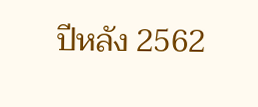ปีหลัง 2562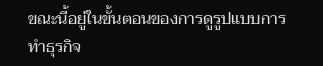ขณะนี้อยู่ในขั้นตอนของการดูรูปแบบการทำธุรกิจ